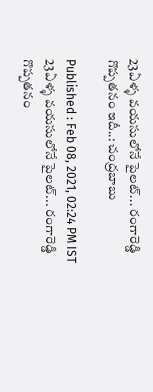23ఏళ్ళ వయసులోనే పైలట్... రంగారెడ్డి గొప్పతనం ఇదీ..: చంద్రబాబు

Published : Feb 08, 2021, 02:24 PM IST
23ఏళ్ళ వయసులోనే పైలట్... రంగారెడ్డి గొప్పతనం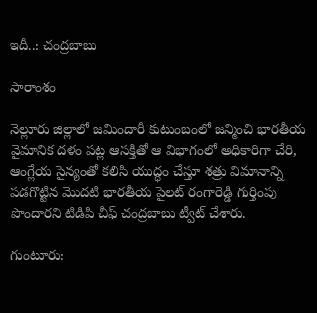ఇదీ..: చంద్రబాబు

సారాంశం

నెల్లూరు జిల్లాలో జమిందారీ కుటుంబంలో జన్మించి భారతీయ వైమానిక దళం పట్ల ఆసక్తితో ఆ విభాగంలో అధికారిగా చేరి, ఆంగ్లేయ సైన్యంతో కలిసి యుద్ధం చేస్తూ శత్రు విమానాన్ని పడగొట్టిన మొదటి భారతీయ పైలట్ రంగారెడ్డి గుర్తింపు పొందారని టిడిపి చీఫ్ చంద్రబాబు ట్వీట్ చేశారు.

గుంటూరు: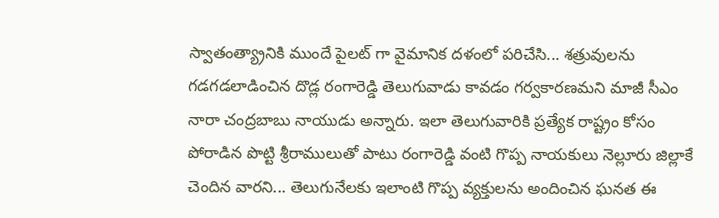స్వాతంత్య్రానికి ముందే పైలట్ గా వైమానిక దళంలో పరిచేసి... శత్రువులను గడగడలాడించిన దొడ్ల రంగారెడ్డి తెలుగువాడు కావడం గర్వకారణమని మాజీ సీఎం నారా చంద్రబాబు నాయుడు అన్నారు. ఇలా తెలుగువారికి ప్రత్యేక రాష్ట్రం కోసం పోరాడిన పొట్టి శ్రీరాములుతో పాటు రంగారెడ్డి వంటి గొప్ప నాయకులు నెల్లూరు జిల్లాకే చెందిన వారని... తెలుగునేలకు ఇలాంటి గొప్ప వ్యక్తులను అందించిన ఘనత ఈ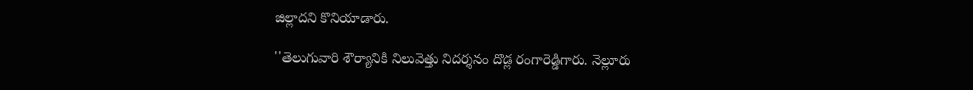జిల్లాదని కొనియాడారు.

''తెలుగువారి శౌర్యానికి నిలువెత్తు నిదర్శనం దొడ్ల రంగారెడ్డిగారు. నెల్లూరు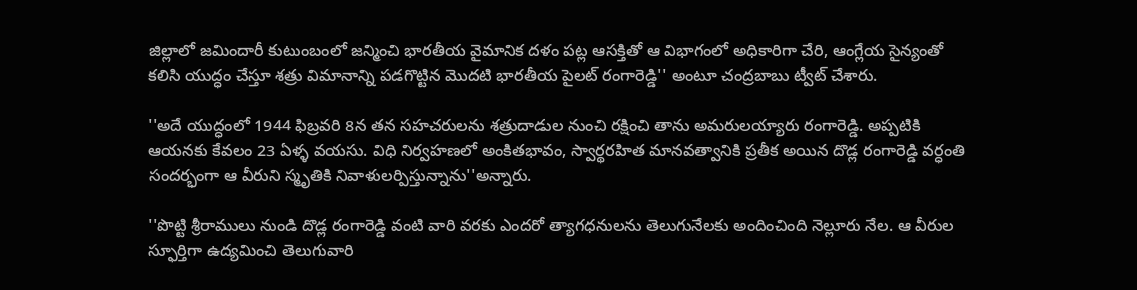జిల్లాలో జమిందారీ కుటుంబంలో జన్మించి భారతీయ వైమానిక దళం పట్ల ఆసక్తితో ఆ విభాగంలో అధికారిగా చేరి, ఆంగ్లేయ సైన్యంతో కలిసి యుద్ధం చేస్తూ శత్రు విమానాన్ని పడగొట్టిన మొదటి భారతీయ పైలట్ రంగారెడ్డి'' అంటూ చంద్రబాబు ట్వీట్ చేశారు.

''అదే యుద్ధంలో 1944 ఫిబ్రవరి 8న తన సహచరులను శత్రుదాడుల నుంచి రక్షించి తాను అమరులయ్యారు రంగారెడ్డి. అప్పటికి ఆయనకు కేవలం 23 ఏళ్ళ వయసు. విధి నిర్వహణలో అంకితభావం, స్వార్థరహిత మానవత్వానికి ప్రతీక అయిన దొడ్ల రంగారెడ్డి వర్ధంతి సందర్భంగా ఆ వీరుని స్మృతికి నివాళులర్పిస్తున్నాను''అన్నారు.

''పొట్టి శ్రీరాములు నుండి దొడ్ల రంగారెడ్డి వంటి వారి వరకు ఎందరో త్యాగధనులను తెలుగునేలకు అందించింది నెల్లూరు నేల. ఆ వీరుల స్ఫూర్తిగా ఉద్యమించి తెలుగువారి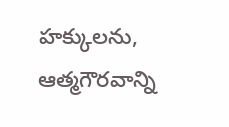హక్కులను, ఆత్మగౌరవాన్ని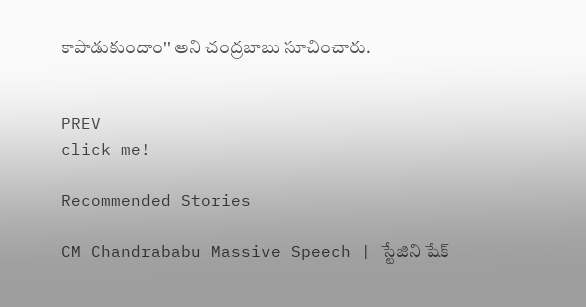కాపాడుకుందాం'' అని చంద్రబాబు సూచించారు.


PREV
click me!

Recommended Stories

CM Chandrababu Massive Speech | స్టేజిని షేక్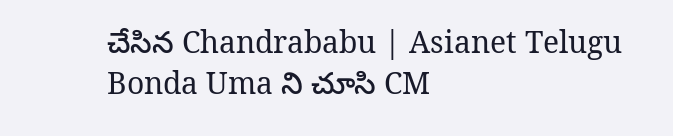చేసిన Chandrababu | Asianet Telugu
Bonda Uma ని చూసి CM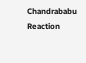Chandrababu Reaction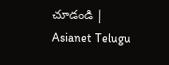చూడండి | Asianet Telugu